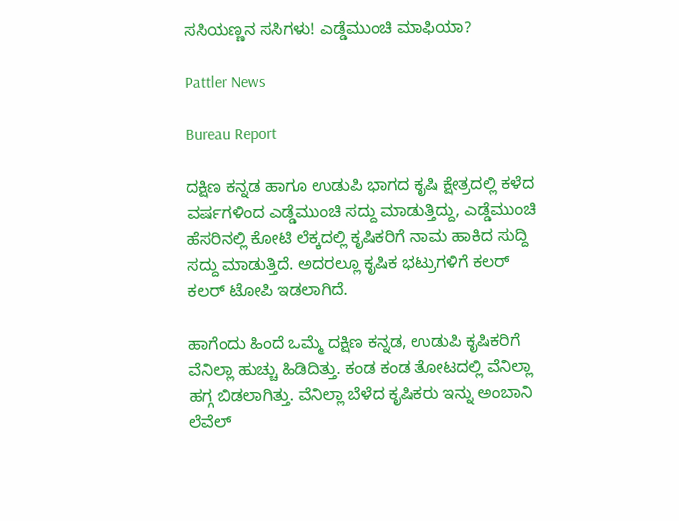ಸಸಿಯಣ್ಣನ ಸಸಿಗಳು! ಎಡ್ಡೆಮುಂಚಿ ಮಾಫಿಯಾ?

Pattler News

Bureau Report

ದಕ್ಷಿಣ ಕನ್ನಡ ಹಾಗೂ ಉಡುಪಿ ಭಾಗದ ಕೃಷಿ ಕ್ಷೇತ್ರದಲ್ಲಿ ಕಳೆದ ವರ್ಷಗಳಿಂದ ಎಡ್ಡೆಮುಂಚಿ ಸದ್ದು ಮಾಡುತ್ತಿದ್ದು, ಎಡ್ಡೆಮುಂಚಿ ಹೆಸರಿನಲ್ಲಿ ಕೋಟಿ ಲೆಕ್ಕದಲ್ಲಿ ಕೃಷಿಕರಿಗೆ ನಾಮ ಹಾಕಿದ ಸುದ್ದಿ ಸದ್ದು ಮಾಡುತ್ತಿದೆ. ಅದರಲ್ಲೂ ಕೃಷಿಕ ಭಟ್ರುಗಳಿಗೆ ಕಲರ್ ಕಲರ್ ಟೋಪಿ ಇಡಲಾಗಿದೆ.

ಹಾಗೆಂದು ಹಿಂದೆ ಒಮ್ಮೆ ದಕ್ಷಿಣ ಕನ್ನಡ, ಉಡುಪಿ ಕೃಷಿಕರಿಗೆ ವೆನಿಲ್ಲಾ ಹುಚ್ಚು ಹಿಡಿದಿತ್ತು. ಕಂಡ ಕಂಡ ತೋಟದಲ್ಲಿ ವೆನಿಲ್ಲಾ ಹಗ್ಗ ಬಿಡಲಾಗಿತ್ತು. ವೆನಿಲ್ಲಾ ಬೆಳೆದ ಕೃಷಿಕರು ಇನ್ನು ಅಂಬಾನಿ ಲೆವೆಲ್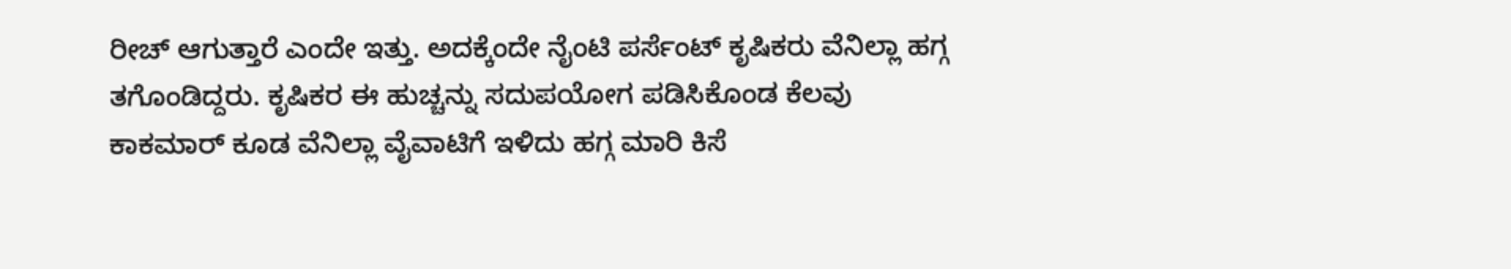ರೀಚ್ ಆಗುತ್ತಾರೆ ಎಂದೇ ಇತ್ತು. ಅದಕ್ಕೆಂದೇ ನೈಂಟಿ ಪರ್ಸೆಂಟ್ ಕೃಷಿಕರು ವೆನಿಲ್ಲಾ ಹಗ್ಗ ತಗೊಂಡಿದ್ದರು. ಕೃಷಿಕರ ಈ ಹುಚ್ಚನ್ನು ಸದುಪಯೋಗ ಪಡಿಸಿಕೊಂಡ ಕೆಲವು ಕಾಕಮಾರ್ ಕೂಡ ವೆನಿಲ್ಲಾ ವೈವಾಟಿಗೆ ಇಳಿದು ಹಗ್ಗ ಮಾರಿ ಕಿಸೆ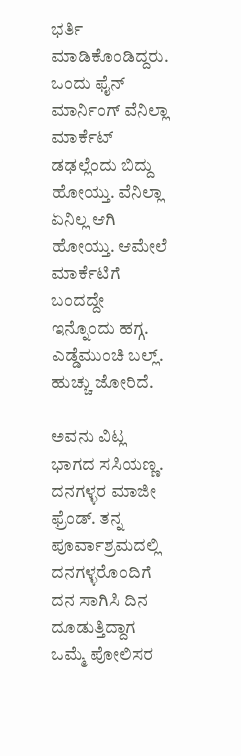ಭರ್ತಿ ಮಾಡಿಕೊಂಡಿದ್ದರು. ಒಂದು ಫೈನ್ ಮಾರ್ನಿಂಗ್ ವೆನಿಲ್ಲಾ ಮಾರ್ಕೆಟ್ ಡಢಲ್ಲೆಂದು ಬಿದ್ದು ಹೋಯ್ತು. ವೆನಿಲ್ಲಾ ಏನಿಲ್ಲ ಆಗಿ ಹೋಯ್ತು. ಆಮೇಲೆ ಮಾರ್ಕೆಟಿಗೆ ಬಂದದ್ದೇ ಇನ್ನೊಂದು ಹಗ್ಗ. ಎಡ್ಡೆಮುಂಚಿ ಬಲ್ಲ್. ಹುಚ್ಚು ಜೋರಿದೆ.

ಅವನು ವಿಟ್ಲ ಭಾಗದ ಸಸಿಯಣ್ಣ. ದನಗಳ್ಳರ ಮಾಜೀ ಫ್ರೆಂಡ್. ತನ್ನ ಪೂರ್ವಾಶ್ರಮದಲ್ಲಿ ದನಗಳ್ಳರೊಂದಿಗೆ ದನ ಸಾಗಿಸಿ ದಿನ ದೂಡುತ್ತಿದ್ದಾಗ ಒಮ್ಮೆ ಪೋಲಿಸರ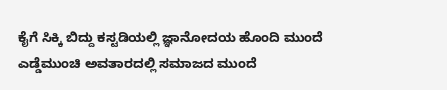ಕೈಗೆ ಸಿಕ್ಕಿ ಬಿದ್ದು ಕಸ್ಟಡಿಯಲ್ಲಿ ಜ್ಞಾನೋದಯ ಹೊಂದಿ ಮುಂದೆ ಎಡ್ಡೆಮುಂಚಿ ಅವತಾರದಲ್ಲಿ ಸಮಾಜದ ಮುಂದೆ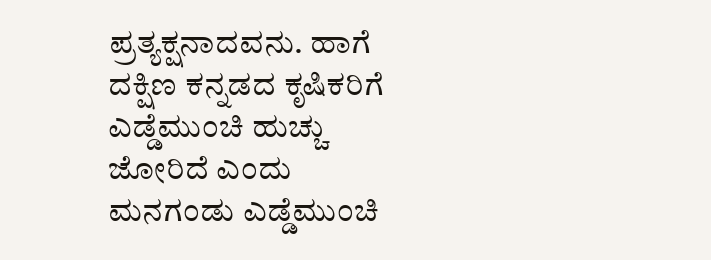ಪ್ರತ್ಯಕ್ಷನಾದವನು. ಹಾಗೆ ದಕ್ಷಿಣ ಕನ್ನಡದ ಕೃಷಿಕರಿಗೆ ಎಡ್ಡೆಮುಂಚಿ ಹುಚ್ಚು ಜೋರಿದೆ ಎಂದು ಮನಗಂಡು ಎಡ್ಡೆಮುಂಚಿ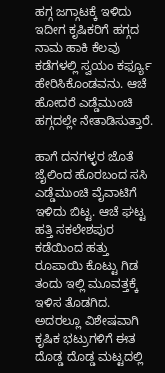ಹಗ್ಗ ಜಗ್ಗಾಟಕ್ಕೆ ಇಳಿದು ಇದೀಗ ಕೃಷಿಕರಿಗೆ ಹಗ್ಗದ ನಾಮ ಹಾಕಿ ಕೆಲವು ಕಡೆಗಳಲ್ಲಿ ಸ್ವಯಂ ಕರ್ಫ್ಯೂ ಹೇರಿಸಿಕೊಂಡವನು. ಆಚೆ ಹೋದರೆ ಎಡ್ಡೆಮುಂಚಿ ಹಗ್ಗದಲ್ಲೇ ನೇತಾಡಿಸುತ್ತಾರೆ.

ಹಾಗೆ ದನಗಳ್ಳರ ಜೊತೆ ಜೈಲಿಂದ ಹೊರಬಂದ ಸಸಿ ಎಡ್ಡೆಮುಂಚಿ ವೈವಾಟಿಗೆ ಇಳಿದು ಬಿಟ್ಟ. ಆಚೆ ಘಟ್ಟ ಹತ್ತಿ ಸಕಲೇಶಪುರ ಕಡೆಯಿಂದ ಹತ್ತು ರೂಪಾಯಿ ಕೊಟ್ಟು ಗಿಡ ತಂದು ಇಲ್ಲಿ ಮೂವತ್ತಕ್ಕೆ ಇಳಿಸ ತೊಡಗಿದ. ಅದರಲ್ಲೂ ವಿಶೇಷವಾಗಿ ಕೃಷಿಕ ಭಟ್ರುಗಳಿಗೆ ಈತ ದೊಡ್ಡ ದೊಡ್ಡ ಮಟ್ಟದಲ್ಲಿ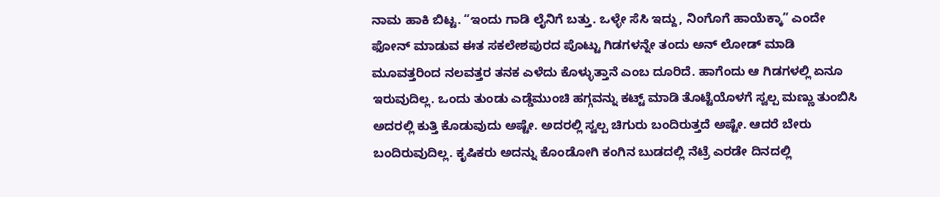ನಾಮ ಹಾಕಿ ಬಿಟ್ಟ. “ಇಂದು ಗಾಡಿ ಲೈನಿಗೆ ಬತ್ತು. ಒಳ್ಳೇ ಸೆಸಿ ಇದ್ದು, ನಿಂಗೊಗೆ ಹಾಯೆಕ್ಕಾ” ಎಂದೇ ಫೋನ್ ಮಾಡುವ ಈತ ಸಕಲೇಶಪುರದ ಪೊಟ್ಟು ಗಿಡಗಳನ್ನೇ ತಂದು ಅನ್ ಲೋಡ್ ಮಾಡಿ ಮೂವತ್ತರಿಂದ ನಲವತ್ತರ ತನಕ ಎಳೆದು ಕೊಳ್ಳುತ್ತಾನೆ ಎಂಬ ದೂರಿದೆ. ಹಾಗೆಂದು ಆ ಗಿಡಗಳಲ್ಲಿ ಏನೂ ಇರುವುದಿಲ್ಲ. ಒಂದು ತುಂಡು ಎಡ್ಡೆಮುಂಚಿ ಹಗ್ಗವನ್ನು ಕಟ್ಟ್ ಮಾಡಿ ತೊಟ್ಟೆಯೊಳಗೆ ಸ್ವಲ್ಪ ಮಣ್ಣು ತುಂಬಿಸಿ ಅದರಲ್ಲಿ ಕುತ್ತಿ ಕೊಡುವುದು ಅಷ್ಟೇ. ಅದರಲ್ಲಿ ಸ್ವಲ್ಪ ಚಿಗುರು ಬಂದಿರುತ್ತದೆ ಅಷ್ಟೇ. ಆದರೆ ಬೇರು ಬಂದಿರುವುದಿಲ್ಲ. ಕೃಷಿಕರು ಅದನ್ನು ಕೊಂಡೋಗಿ ಕಂಗಿನ ಬುಡದಲ್ಲಿ ನೆಟ್ರೆ ಎರಡೇ ದಿನದಲ್ಲಿ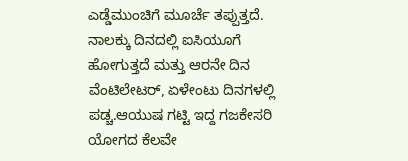ಎಡ್ಡೆಮುಂಚಿಗೆ ಮೂರ್ಚೆ ತಪ್ಪುತ್ತದೆ. ನಾಲಕ್ಕು ದಿನದಲ್ಲಿ ಐಸಿಯೂಗೆ ಹೋಗುತ್ತದೆ ಮತ್ತು ಆರನೇ ದಿನ ವೆಂಟಿಲೇಟರ್, ಏಳೇಂಟು ದಿನಗಳಲ್ಲಿ ಪಡ್ಚ.ಆಯುಷ ಗಟ್ಟಿ ಇದ್ದ ಗಜಕೇಸರಿ ಯೋಗದ ಕೆಲವೇ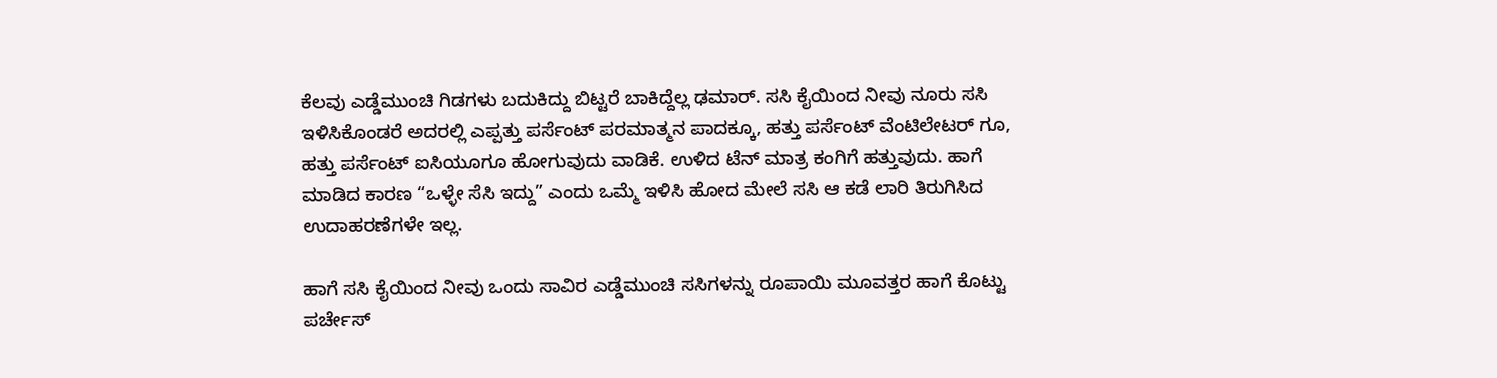ಕೆಲವು ಎಡ್ಡೆಮುಂಚಿ ಗಿಡಗಳು ಬದುಕಿದ್ದು ಬಿಟ್ಟರೆ ಬಾಕಿದ್ದೆಲ್ಲ ಢಮಾರ್. ಸಸಿ ಕೈಯಿಂದ ನೀವು ನೂರು ಸಸಿ ಇಳಿಸಿಕೊಂಡರೆ ಅದರಲ್ಲಿ ಎಪ್ಪತ್ತು ಪರ್ಸೆಂಟ್ ಪರಮಾತ್ಮನ ಪಾದಕ್ಕೂ, ಹತ್ತು ಪರ್ಸೆಂಟ್ ವೆಂಟಿಲೇಟರ್ ಗೂ, ಹತ್ತು ಪರ್ಸೆಂಟ್ ಐಸಿಯೂಗೂ ಹೋಗುವುದು ವಾಡಿಕೆ. ಉಳಿದ ಟೆನ್ ಮಾತ್ರ ಕಂಗಿಗೆ ಹತ್ತುವುದು. ಹಾಗೆ ಮಾಡಿದ ಕಾರಣ “ಒಳ್ಳೇ ಸೆಸಿ ಇದ್ದು” ಎಂದು ಒಮ್ಮೆ ಇಳಿಸಿ ಹೋದ ಮೇಲೆ ಸಸಿ ಆ ಕಡೆ ಲಾರಿ ತಿರುಗಿಸಿದ ಉದಾಹರಣೆಗಳೇ ಇಲ್ಲ.

ಹಾಗೆ ಸಸಿ ಕೈಯಿಂದ ನೀವು ಒಂದು ಸಾವಿರ ಎಡ್ಡೆಮುಂಚಿ ಸಸಿಗಳನ್ನು ರೂಪಾಯಿ ಮೂವತ್ತರ ಹಾಗೆ ಕೊಟ್ಟು ಪರ್ಚೇಸ್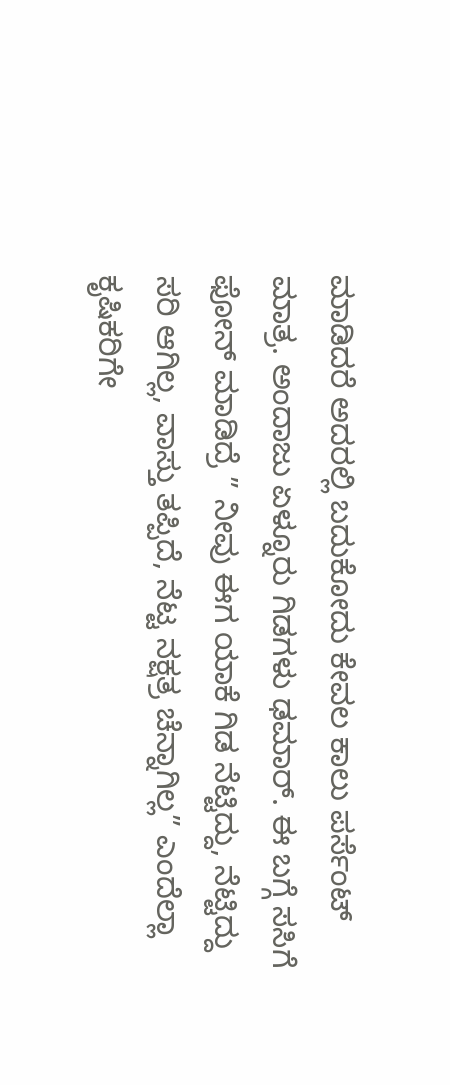ಮಾಡಿದರೆ ಅದರಲ್ಲಿ ಬದುಕೋದು ಕೇವಲ ಕಾಲು ಪರ್ಸೆಂಟ್ ಮಾತ್ರ. ಅಂದಾಜು ಏಳ್ನೂರು ಗಿಡಗಳು ಢಮಾರ್. ಈ ಬಗ್ಗೆ ಸಸಿಗೆ ಫೋನ್ ಮಾಡಿದ್ರೆ ” ನೀವು ಈಗ ಯಾಕೆ ಗಿಡ ನೆಟ್ಟಿದ್ದು, ನೆಟ್ಟಿದ್ದು ಸರಿ ಆಗಿಲ್ಲ, ವಾಸ್ತು ತಪ್ಪಿದೆ, ನೆಟ್ಟ ನಕ್ಷತ್ರ ಚೆನ್ನಾಗಿಲ್ಲ” ಎಂದೆಲ್ಲಾ ಕೃಷಿಕರಿಗೇ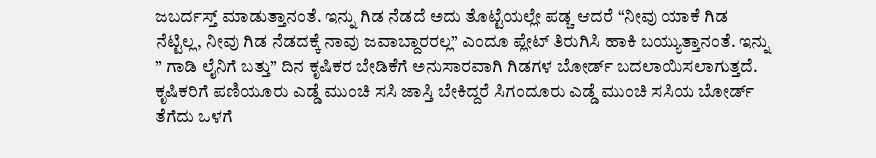ಜಬರ್ದಸ್ತ್ ಮಾಡುತ್ತಾನಂತೆ. ಇನ್ನು ಗಿಡ ನೆಡದೆ ಅದು ತೊಟ್ಟೆಯಲ್ಲೇ ಪಡ್ಚ ಆದರೆ “ನೀವು ಯಾಕೆ ಗಿಡ ನೆಟ್ಟಿಲ್ಲ, ನೀವು ಗಿಡ ನೆಡದಕ್ಕೆ ನಾವು ಜವಾಬ್ದಾರರಲ್ಲ” ಎಂದೂ ಪ್ಲೇಟ್ ತಿರುಗಿಸಿ ಹಾಕಿ ಬಯ್ಯುತ್ತಾನಂತೆ. ಇನ್ನು ” ಗಾಡಿ ಲೈನಿಗೆ ಬತ್ತು” ದಿನ ಕೃಷಿಕರ ಬೇಡಿಕೆಗೆ ಅನುಸಾರವಾಗಿ ಗಿಡಗಳ ಬೋರ್ಡ್ ಬದಲಾಯಿಸಲಾಗುತ್ತದೆ. ಕೃಷಿಕರಿಗೆ ಪಣಿಯೂರು ಎಡ್ಡೆ ಮುಂಚಿ ಸಸಿ ಜಾಸ್ತಿ ಬೇಕಿದ್ದರೆ ಸಿಗಂದೂರು ಎಡ್ಡೆ ಮುಂಚಿ ಸಸಿಯ ಬೋರ್ಡ್ ತೆಗೆದು ಒಳಗೆ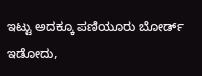ಇಟ್ಟು ಅದಕ್ಕೂ ಪಣಿಯೂರು ಬೋರ್ಡ್ ಇಡೋದು,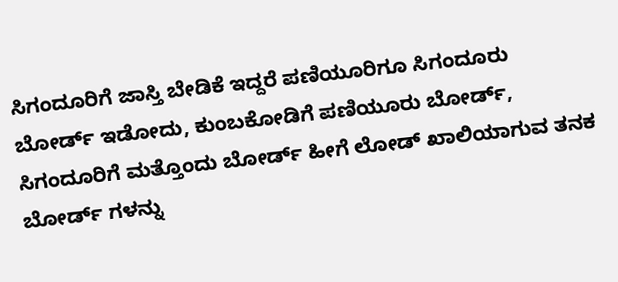ಸಿಗಂದೂರಿಗೆ ಜಾಸ್ತಿ ಬೇಡಿಕೆ ಇದ್ದರೆ ಪಣಿಯೂರಿಗೂ ಸಿಗಂದೂರು ಬೋರ್ಡ್ ಇಡೋದು, ಕುಂಬಕೋಡಿಗೆ ಪಣಿಯೂರು ಬೋರ್ಡ್, ಸಿಗಂದೂರಿಗೆ ಮತ್ತೊಂದು ಬೋರ್ಡ್ ಹೀಗೆ ಲೋಡ್ ಖಾಲಿಯಾಗುವ ತನಕ ಬೋರ್ಡ್ ಗಳನ್ನು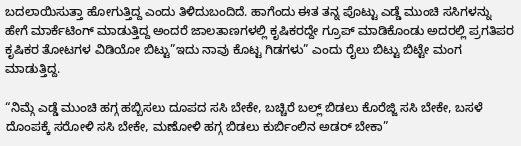ಬದಲಾಯಿಸುತ್ತಾ ಹೋಗುತ್ತಿದ್ದ ಎಂದು ತಿಳಿದುಬಂದಿದೆ. ಹಾಗೆಂದು ಈತ ತನ್ನ ಪೊಟ್ಟು ಎಡ್ಡೆ ಮುಂಚಿ ಸಸಿಗಳನ್ನು ಹೇಗೆ ಮಾರ್ಕೆಟಿಂಗ್ ಮಾಡುತ್ತಿದ್ದ ಅಂದರೆ ಜಾಲತಾಣಗಳಲ್ಲಿ ಕೃಷಿಕರದ್ದೇ ಗ್ರೂಪ್ ಮಾಡಿಕೊಂಡು ಅದರಲ್ಲಿ ಪ್ರಗತಿಪರ ಕೃಷಿಕರ ತೋಟಗಳ ವಿಡಿಯೋ ಬಿಟ್ಟು”ಇದು ನಾವು ಕೊಟ್ಟ ಗಿಡಗಳು” ಎಂದು ರೈಲು ಬಿಟ್ಟು ಬಿಟ್ಟೇ ಮಂಗ ಮಾಡುತ್ತಿದ್ದ.

“ನಿಮ್ಗೆ ಎಡ್ಡೆ ಮುಂಚಿ ಹಗ್ಗ ಹಬ್ಬಿಸಲು ದೂಪದ ಸಸಿ ಬೇಕೇ, ಬಚ್ಚಿರೆ ಬಲ್ಲ್ ಬಿಡಲು ಕೊರೆಜ್ಜಿ ಸಸಿ ಬೇಕೇ, ಬಸಳೆ ದೊಂಪಕ್ಕೆ ಸರೋಳಿ ಸಸಿ ಬೇಕೇ, ಮಣೋಳಿ ಹಗ್ಗ ಬಿಡಲು ಕುರ್ಬಿಂಲಿನ ಅಡರ್ ಬೇಕಾ”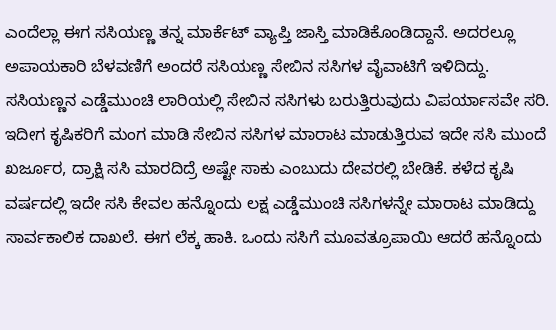ಎಂದೆಲ್ಲಾ ಈಗ ಸಸಿಯಣ್ಣ ತನ್ನ ಮಾರ್ಕೆಟ್ ವ್ಯಾಪ್ತಿ ಜಾಸ್ತಿ ಮಾಡಿಕೊಂಡಿದ್ದಾನೆ. ಅದರಲ್ಲೂ ಅಪಾಯಕಾರಿ ಬೆಳವಣಿಗೆ ಅಂದರೆ ಸಸಿಯಣ್ಣ ಸೇಬಿನ ಸಸಿಗಳ ವೈವಾಟಿಗೆ ಇಳಿದಿದ್ದು. ಸಸಿಯಣ್ಣನ ಎಡ್ಡೆಮುಂಚಿ ಲಾರಿಯಲ್ಲಿ ಸೇಬಿನ ಸಸಿಗಳು ಬರುತ್ತಿರುವುದು ವಿಪರ್ಯಾಸವೇ ಸರಿ. ಇದೀಗ ಕೃಷಿಕರಿಗೆ ಮಂಗ ಮಾಡಿ ಸೇಬಿನ ಸಸಿಗಳ ಮಾರಾಟ ಮಾಡುತ್ತಿರುವ ಇದೇ ಸಸಿ ಮುಂದೆ ಖರ್ಜೂರ, ದ್ರಾಕ್ಷಿ ಸಸಿ ಮಾರದಿದ್ರೆ ಅಷ್ಟೇ ಸಾಕು ಎಂಬುದು ದೇವರಲ್ಲಿ ಬೇಡಿಕೆ. ಕಳೆದ ಕೃಷಿ ವರ್ಷದಲ್ಲಿ ಇದೇ ಸಸಿ ಕೇವಲ ಹನ್ನೊಂದು ಲಕ್ಷ ಎಡ್ಡೆಮುಂಚಿ ಸಸಿಗಳನ್ನೇ ಮಾರಾಟ ಮಾಡಿದ್ದು ಸಾರ್ವಕಾಲಿಕ ದಾಖಲೆ. ಈಗ ಲೆಕ್ಕ ಹಾಕಿ. ಒಂದು ಸಸಿಗೆ ಮೂವತ್ರೂಪಾಯಿ ಆದರೆ ಹನ್ನೊಂದು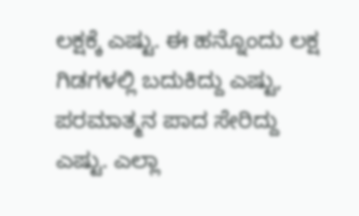ಲಕ್ಷಕ್ಕೆ ಎಷ್ಟು. ಈ ಹನ್ನೊಂದು ಲಕ್ಷ ಗಿಡಗಳಲ್ಲಿ ಬದುಕಿದ್ದು ಎಷ್ಟು, ಪರಮಾತ್ಮನ ಪಾದ ಸೇರಿದ್ದು ಎಷ್ಟು. ಎಲ್ಲಾ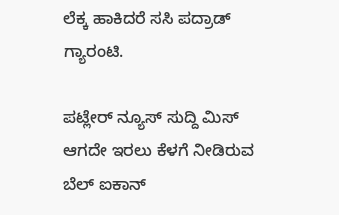ಲೆಕ್ಕ ಹಾಕಿದರೆ ಸಸಿ ಪದ್ರಾಡ್ ಗ್ಯಾರಂಟಿ.

ಪಟ್ಲೇರ್ ನ್ಯೂಸ್ ಸುದ್ದಿ ಮಿಸ್ ಆಗದೇ ಇರಲು ಕೆಳಗೆ ನೀಡಿರುವ ಬೆಲ್ ಐಕಾನ್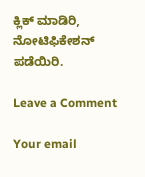ಕ್ಲಿಕ್ ಮಾಡಿರಿ, ನೋಟಿಫಿಕೇಶನ್ ಪಡೆಯಿರಿ.

Leave a Comment

Your email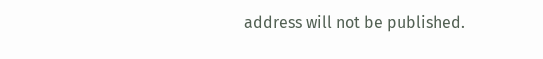address will not be published.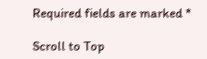Required fields are marked *

Scroll to Top